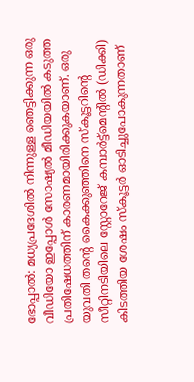ഭോപ്പാൽ: മധ്യപ്രദേശിൽ നിന്നുള്ള ഞെട്ടിക്കുന്ന ഒരു വീഡിയോ ഇപ്പോൾ സോഷ്യൽ മീഡിയയിൽ കടുത്ത പ്രതിഷേധത്തിന് കാരണമായിരിക്കുകയാണ്. ഒരു യുവതി തന്റെ കൈക്കുഞ്ഞിനെ സ്കൂട്ടറിന്റെ സീറ്റിനടിയിലെ സ്റ്റോറേജ് കമ്പാർട്ട്മെന്റിൽ (ഡിക്കി) കിടത്തിയ ശേഷം സ്കൂട്ടർ ഓടിച്ചുപോകുന്നതാണ്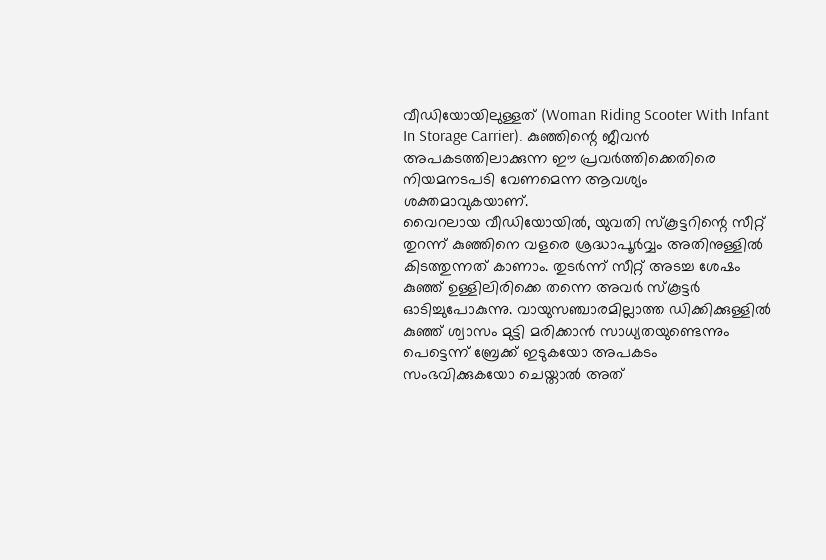വീഡിയോയിലുള്ളത് (Woman Riding Scooter With Infant In Storage Carrier). കുഞ്ഞിന്റെ ജീവൻ അപകടത്തിലാക്കുന്ന ഈ പ്രവർത്തിക്കെതിരെ നിയമനടപടി വേണമെന്ന ആവശ്യം ശക്തമാവുകയാണ്.
വൈറലായ വീഡിയോയിൽ, യുവതി സ്കൂട്ടറിന്റെ സീറ്റ് തുറന്ന് കുഞ്ഞിനെ വളരെ ശ്രദ്ധാപൂർവ്വം അതിനുള്ളിൽ കിടത്തുന്നത് കാണാം. തുടർന്ന് സീറ്റ് അടച്ച ശേഷം കുഞ്ഞ് ഉള്ളിലിരിക്കെ തന്നെ അവർ സ്കൂട്ടർ ഓടിച്ചുപോകുന്നു. വായുസഞ്ചാരമില്ലാത്ത ഡിക്കിക്കുള്ളിൽ കുഞ്ഞ് ശ്വാസം മുട്ടി മരിക്കാൻ സാധ്യതയുണ്ടെന്നും പെട്ടെന്ന് ബ്രേക്ക് ഇടുകയോ അപകടം സംഭവിക്കുകയോ ചെയ്താൽ അത്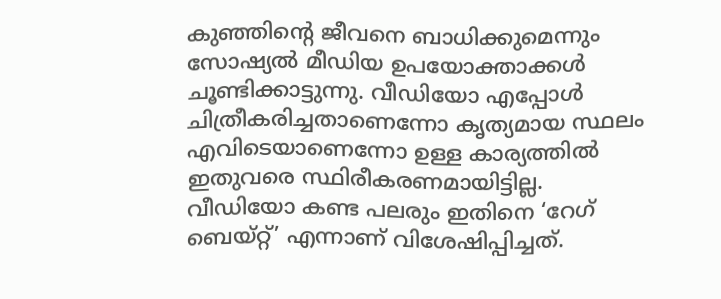കുഞ്ഞിന്റെ ജീവനെ ബാധിക്കുമെന്നും സോഷ്യൽ മീഡിയ ഉപയോക്താക്കൾ ചൂണ്ടിക്കാട്ടുന്നു. വീഡിയോ എപ്പോൾ ചിത്രീകരിച്ചതാണെന്നോ കൃത്യമായ സ്ഥലം എവിടെയാണെന്നോ ഉള്ള കാര്യത്തിൽ ഇതുവരെ സ്ഥിരീകരണമായിട്ടില്ല.
വീഡിയോ കണ്ട പലരും ഇതിനെ ‘റേഗ് ബെയ്റ്റ്’ എന്നാണ് വിശേഷിപ്പിച്ചത്.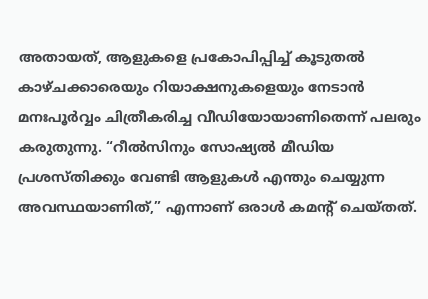അതായത്, ആളുകളെ പ്രകോപിപ്പിച്ച് കൂടുതൽ കാഴ്ചക്കാരെയും റിയാക്ഷനുകളെയും നേടാൻ മനഃപൂർവ്വം ചിത്രീകരിച്ച വീഡിയോയാണിതെന്ന് പലരും കരുതുന്നു. “റീൽസിനും സോഷ്യൽ മീഡിയ പ്രശസ്തിക്കും വേണ്ടി ആളുകൾ എന്തും ചെയ്യുന്ന അവസ്ഥയാണിത്,” എന്നാണ് ഒരാൾ കമന്റ് ചെയ്തത്.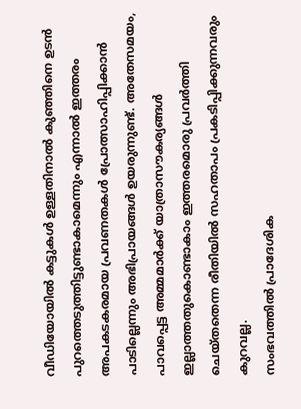വീഡിയോയിൽ കട്ടുകൾ ഉള്ളതിനാൽ കുഞ്ഞിനെ ഉടൻ പുറത്തെടുത്തിട്ടുണ്ടാകാമെന്നും എന്നാൽ ഇത്തരം അപകടകരമായ പ്രവണതകൾ പ്രോത്സാഹിപ്പിക്കാൻ പാടില്ലെന്നും അഭിപ്രായങ്ങൾ ഉയരുന്നുണ്ട്. അതേസമയം, പാവപ്പെട്ട അമ്മമാർക്ക് യാത്രാസൗകര്യങ്ങൾ ഇല്ലാത്തതുകൊണ്ടാകാം ഇത്തരമൊരു പ്രവർത്തി ചെയ്തതെന്ന രീതിയിൽ സഹതാപം പ്രകടിപ്പിക്കുന്നവരും കുറവല്ല.
സംഭവത്തിൽ പ്രാദേശിക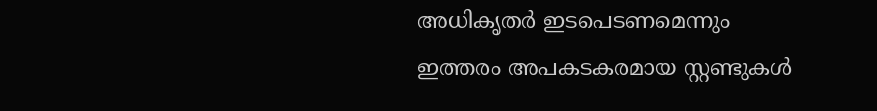അധികൃതർ ഇടപെടണമെന്നും ഇത്തരം അപകടകരമായ സ്റ്റണ്ടുകൾ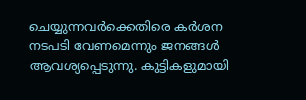ചെയ്യുന്നവർക്കെതിരെ കർശന നടപടി വേണമെന്നും ജനങ്ങൾ ആവശ്യപ്പെടുന്നു. കുട്ടികളുമായി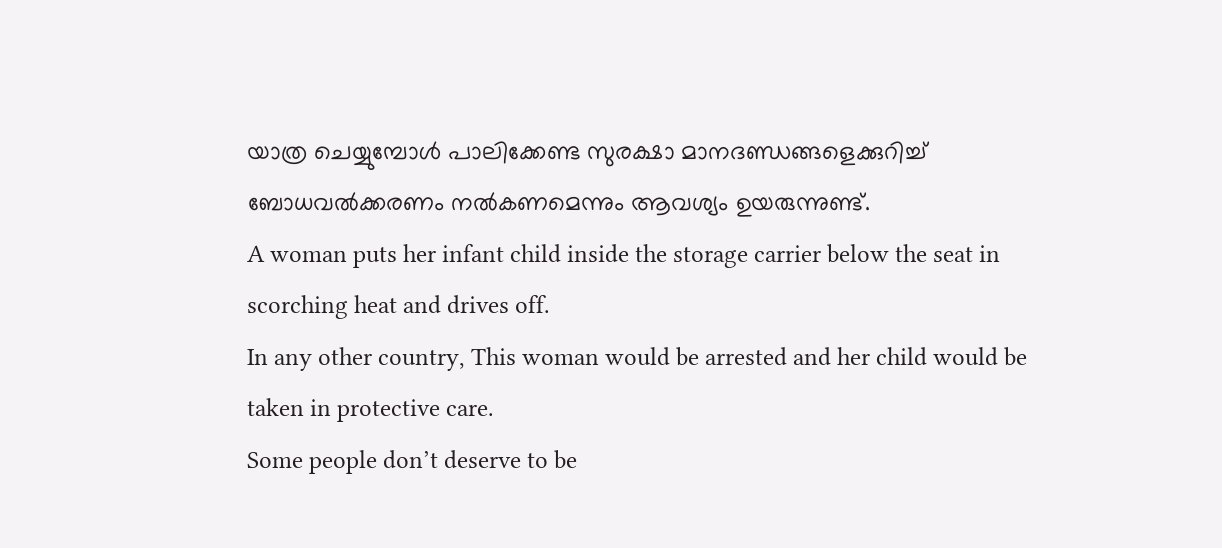യാത്ര ചെയ്യുമ്പോൾ പാലിക്കേണ്ട സുരക്ഷാ മാനദണ്ഡങ്ങളെക്കുറിച്ച് ബോധവൽക്കരണം നൽകണമെന്നും ആവശ്യം ഉയരുന്നുണ്ട്.
A woman puts her infant child inside the storage carrier below the seat in scorching heat and drives off.
In any other country, This woman would be arrested and her child would be taken in protective care.
Some people don’t deserve to be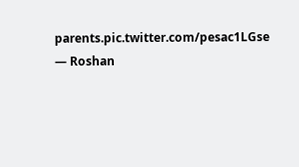parents.pic.twitter.com/pesac1LGse
— Roshan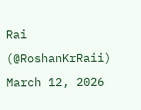Rai (@RoshanKrRaii) March 12, 2026